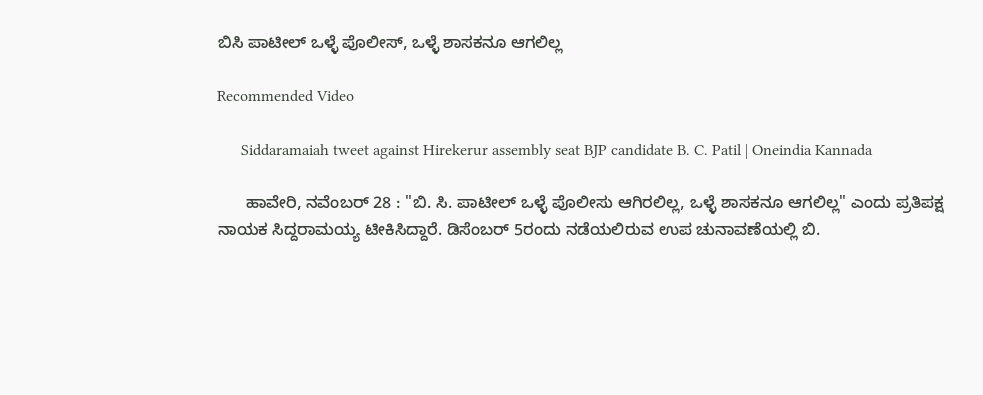ಬಿಸಿ ಪಾಟೀಲ್ ಒಳ್ಳೆ ಪೊಲೀಸ್, ಒಳ್ಳೆ ಶಾಸಕನೂ ಆಗಲಿಲ್ಲ

Recommended Video

      Siddaramaiah tweet against Hirekerur assembly seat BJP candidate B. C. Patil | Oneindia Kannada

      ಹಾವೇರಿ, ನವೆಂಬರ್ 28 : "ಬಿ. ಸಿ. ಪಾಟೀಲ್ ಒಳ್ಳೆ ಪೊಲೀಸು ಆಗಿರಲಿಲ್ಲ, ಒಳ್ಳೆ ಶಾಸಕನೂ ಆಗಲಿಲ್ಲ" ಎಂದು ಪ್ರತಿಪಕ್ಷ ನಾಯಕ ಸಿದ್ದರಾಮಯ್ಯ ಟೀಕಿಸಿದ್ದಾರೆ. ಡಿಸೆಂಬರ್ 5ರಂದು ನಡೆಯಲಿರುವ ಉಪ ಚುನಾವಣೆಯಲ್ಲಿ ಬಿ.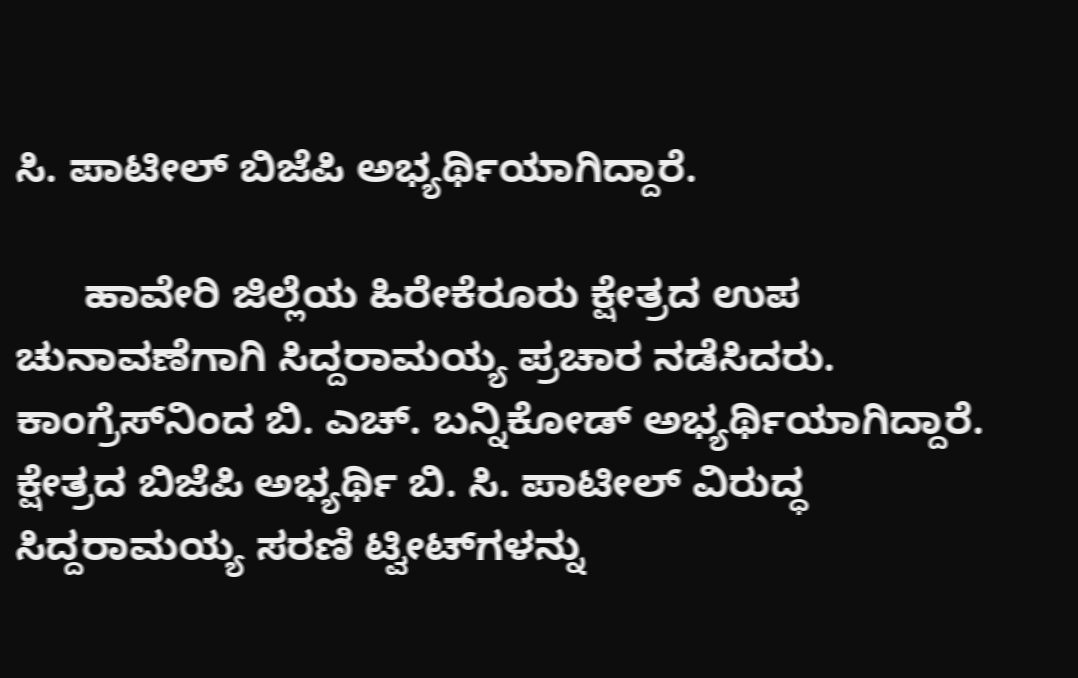ಸಿ. ಪಾಟೀಲ್ ಬಿಜೆಪಿ ಅಭ್ಯರ್ಥಿಯಾಗಿದ್ದಾರೆ.

      ಹಾವೇರಿ ಜಿಲ್ಲೆಯ ಹಿರೇಕೆರೂರು ಕ್ಷೇತ್ರದ ಉಪ ಚುನಾವಣೆಗಾಗಿ ಸಿದ್ದರಾಮಯ್ಯ ಪ್ರಚಾರ ನಡೆಸಿದರು. ಕಾಂಗ್ರೆಸ್‌ನಿಂದ ಬಿ. ಎಚ್. ಬನ್ನಿಕೋಡ್ ಅಭ್ಯರ್ಥಿಯಾಗಿದ್ದಾರೆ. ಕ್ಷೇತ್ರದ ಬಿಜೆಪಿ ಅಭ್ಯರ್ಥಿ ಬಿ. ಸಿ. ಪಾಟೀಲ್ ವಿರುದ್ಧ ಸಿದ್ದರಾಮಯ್ಯ ಸರಣಿ ಟ್ವೀಟ್‌ಗಳನ್ನು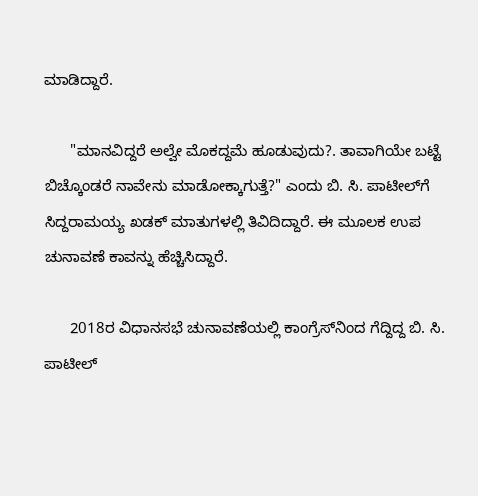ಮಾಡಿದ್ದಾರೆ.

      "ಮಾನವಿದ್ದರೆ ಅಲ್ವೇ ಮೊಕದ್ದಮೆ ಹೂಡುವುದು?. ತಾವಾಗಿಯೇ ಬಟ್ಟೆ ಬಿಚ್ಕೊಂಡರೆ ನಾವೇನು‌ ಮಾಡೋಕ್ಕಾಗುತ್ತೆ?" ಎಂದು ಬಿ. ಸಿ. ಪಾಟೀಲ್‌ಗೆ ಸಿದ್ದರಾಮಯ್ಯ ಖಡಕ್ ಮಾತುಗಳಲ್ಲಿ ತಿವಿದಿದ್ದಾರೆ. ಈ ಮೂಲಕ ಉಪ ಚುನಾವಣೆ ಕಾವನ್ನು ಹೆಚ್ಚಿಸಿದ್ದಾರೆ.

      2018ರ ವಿಧಾನಸಭೆ ಚುನಾವಣೆಯಲ್ಲಿ ಕಾಂಗ್ರೆಸ್‌ನಿಂದ ಗೆದ್ದಿದ್ದ ಬಿ. ಸಿ. ಪಾಟೀಲ್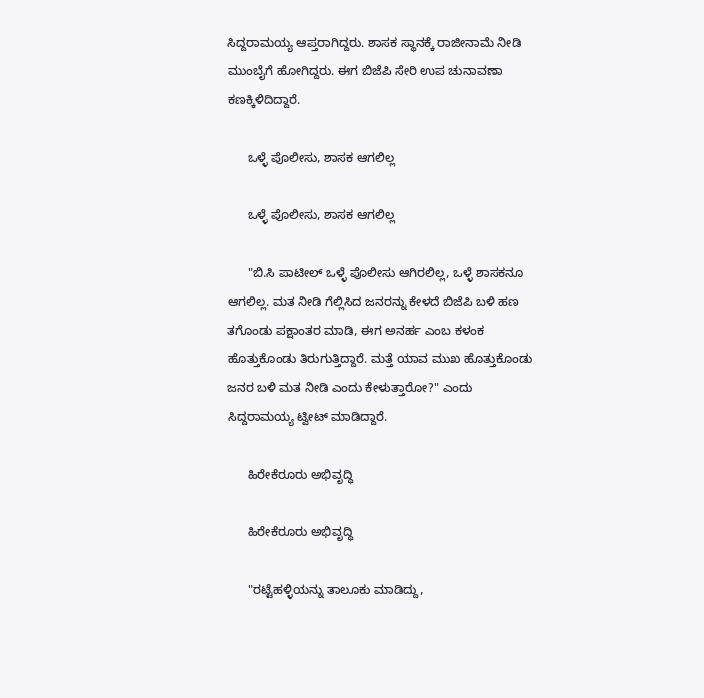ಸಿದ್ದರಾಮಯ್ಯ ಆಪ್ತರಾಗಿದ್ದರು. ಶಾಸಕ ಸ್ಥಾನಕ್ಕೆ ರಾಜೀನಾಮೆ ನೀಡಿ ಮುಂಬೈಗೆ ಹೋಗಿದ್ದರು. ಈಗ ಬಿಜೆಪಿ ಸೇರಿ ಉಪ ಚುನಾವಣಾ ಕಣಕ್ಕಿಳಿದಿದ್ದಾರೆ.

      ಒಳ್ಳೆ ಪೊಲೀಸು, ಶಾಸಕ ಆಗಲಿಲ್ಲ

      ಒಳ್ಳೆ ಪೊಲೀಸು, ಶಾಸಕ ಆಗಲಿಲ್ಲ

      "ಬಿ.ಸಿ ಪಾಟೀಲ್ ಒಳ್ಳೆ ಪೊಲೀಸು ಆಗಿರಲಿಲ್ಲ, ಒಳ್ಳೆ ಶಾಸಕನೂ ಆಗಲಿಲ್ಲ. ಮತ ನೀಡಿ ಗೆಲ್ಲಿಸಿದ ಜನರನ್ನು ಕೇಳದೆ ಬಿಜೆಪಿ ಬಳಿ ಹಣ ತಗೊಂಡು ಪಕ್ಷಾಂತರ ಮಾಡಿ, ಈಗ ಅನರ್ಹ ಎಂಬ ಕಳಂಕ ಹೊತ್ತುಕೊಂಡು ತಿರುಗುತ್ತಿದ್ದಾರೆ. ಮತ್ತೆ ಯಾವ ಮುಖ ಹೊತ್ತುಕೊಂಡು ಜನರ ಬಳಿ ಮತ ನೀಡಿ ಎಂದು ಕೇಳುತ್ತಾರೋ?" ಎಂದು ಸಿದ್ದರಾಮಯ್ಯ ಟ್ವೀಟ್ ಮಾಡಿದ್ದಾರೆ.

      ಹಿರೇಕೆರೂರು ಅಭಿವೃದ್ಧಿ

      ಹಿರೇಕೆರೂರು ಅಭಿವೃದ್ಧಿ

      "ರಟ್ಟೆಹಳ್ಳಿಯನ್ನು ತಾಲೂಕು ಮಾಡಿದ್ದು,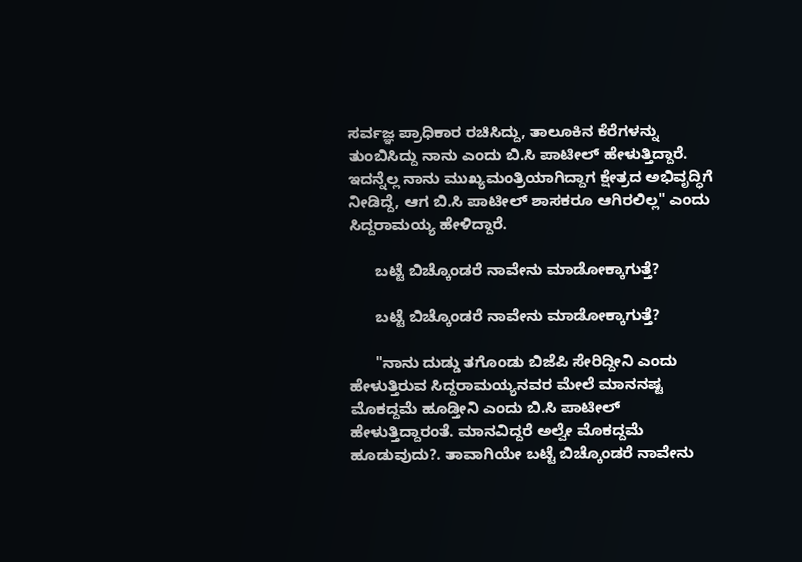ಸರ್ವಜ್ಞ ಪ್ರಾಧಿಕಾರ ರಚಿಸಿದ್ದು, ತಾಲೂಕಿನ‌ ಕೆರೆಗಳನ್ನು ತುಂಬಿಸಿದ್ದು ನಾನು ಎಂದು ಬಿ.ಸಿ ಪಾಟೀಲ್ ಹೇಳುತ್ತಿದ್ದಾರೆ. ಇದನ್ನೆಲ್ಲ ನಾನು ಮುಖ್ಯಮಂತ್ರಿಯಾಗಿದ್ದಾಗ ಕ್ಷೇತ್ರದ ಅಭಿವೃದ್ಧಿಗೆ ನೀಡಿದ್ದೆ, ಆಗ ಬಿ.ಸಿ ಪಾಟೀಲ್ ಶಾಸಕರೂ ಆಗಿರಲಿಲ್ಲ" ಎಂದು ಸಿದ್ದರಾಮಯ್ಯ ಹೇಳಿದ್ದಾರೆ.

      ಬಟ್ಟೆ ಬಿಚ್ಕೊಂಡರೆ ನಾವೇನು‌ ಮಾಡೋಕ್ಕಾಗುತ್ತೆ?

      ಬಟ್ಟೆ ಬಿಚ್ಕೊಂಡರೆ ನಾವೇನು‌ ಮಾಡೋಕ್ಕಾಗುತ್ತೆ?

      "ನಾನು ದುಡ್ಡು ತಗೊಂಡು ಬಿಜೆಪಿ ಸೇರಿದ್ದೀನಿ ಎಂದು ಹೇಳುತ್ತಿರುವ ಸಿದ್ದರಾಮಯ್ಯನವರ ಮೇಲೆ ಮಾನನಷ್ಟ ಮೊಕದ್ದಮೆ ಹೂಡ್ತೀನಿ ಎಂದು ಬಿ.ಸಿ ಪಾಟೀಲ್ ಹೇಳುತ್ತಿದ್ದಾರಂತೆ. ಮಾನವಿದ್ದರೆ ಅಲ್ವೇ ಮೊಕದ್ದಮೆ ಹೂಡುವುದು?. ತಾವಾಗಿಯೇ ಬಟ್ಟೆ ಬಿಚ್ಕೊಂಡರೆ ನಾವೇನು‌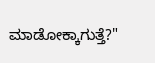ಮಾಡೋಕ್ಕಾಗುತ್ತೆ?"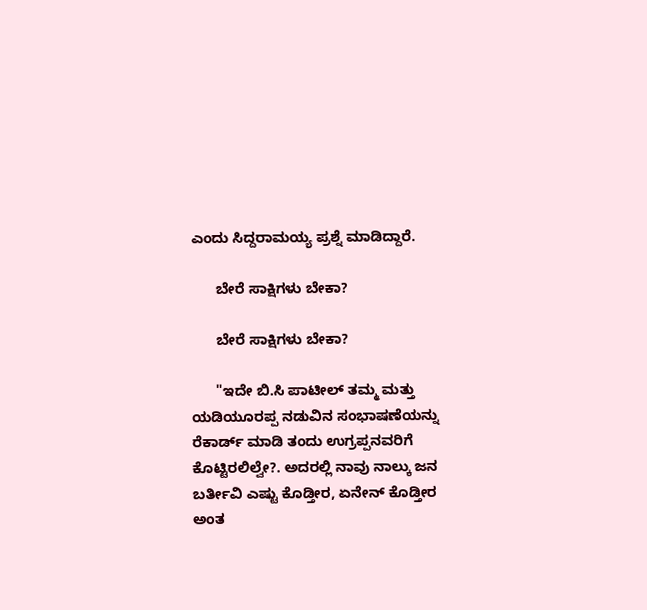ಎಂದು ಸಿದ್ದರಾಮಯ್ಯ ಪ್ರಶ್ನೆ ಮಾಡಿದ್ದಾರೆ.

      ಬೇರೆ ಸಾಕ್ಷಿಗಳು ಬೇಕಾ?

      ಬೇರೆ ಸಾಕ್ಷಿಗಳು ಬೇಕಾ?

      "ಇದೇ ಬಿ.ಸಿ ಪಾಟೀಲ್ ತಮ್ಮ ಮತ್ತು ಯಡಿಯೂರಪ್ಪ ನಡುವಿನ ಸಂಭಾಷಣೆಯನ್ನು ರೆಕಾರ್ಡ್ ಮಾಡಿ ತಂದು ಉಗ್ರಪ್ಪನವರಿಗೆ ಕೊಟ್ಟಿರಲಿಲ್ವೇ?. ಅದರಲ್ಲಿ ನಾವು ನಾಲ್ಕು ಜನ ಬರ್ತೀವಿ ಎಷ್ಟು ಕೊಡ್ತೀರ, ಏನೇನ್ ಕೊಡ್ತೀರ ಅಂತ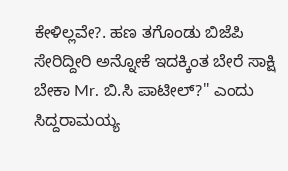ಕೇಳಿಲ್ಲವೇ?. ಹಣ ತಗೊಂಡು ಬಿಜೆಪಿ ಸೇರಿದ್ದೀರಿ ಅನ್ನೋಕೆ ಇದಕ್ಕಿಂತ ಬೇರೆ ಸಾಕ್ಷಿ ಬೇಕಾ Mr. ಬಿ.ಸಿ ಪಾಟೀಲ್?" ಎಂದು ಸಿದ್ದರಾಮಯ್ಯ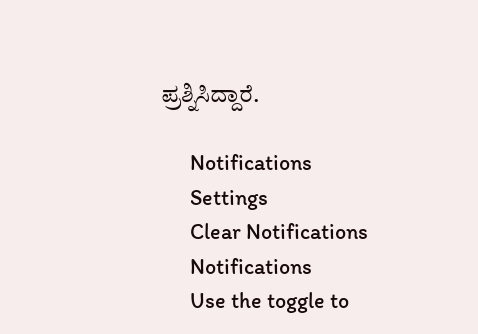ಪ್ರಶ್ನಿಸಿದ್ದಾರೆ.

      Notifications
      Settings
      Clear Notifications
      Notifications
      Use the toggle to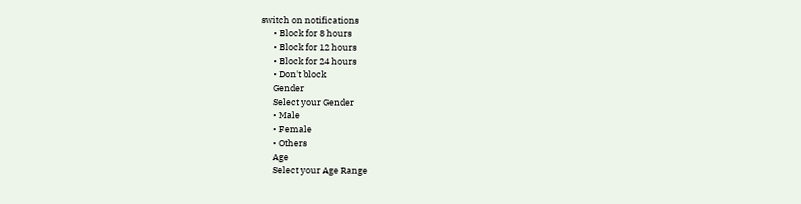switch on notifications
      • Block for 8 hours
      • Block for 12 hours
      • Block for 24 hours
      • Don't block
      Gender
      Select your Gender
      • Male
      • Female
      • Others
      Age
      Select your Age Range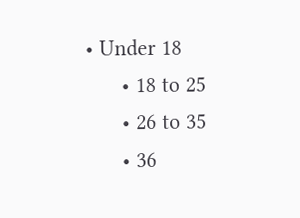• Under 18
      • 18 to 25
      • 26 to 35
      • 36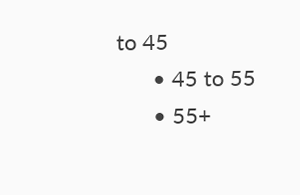to 45
      • 45 to 55
      • 55+